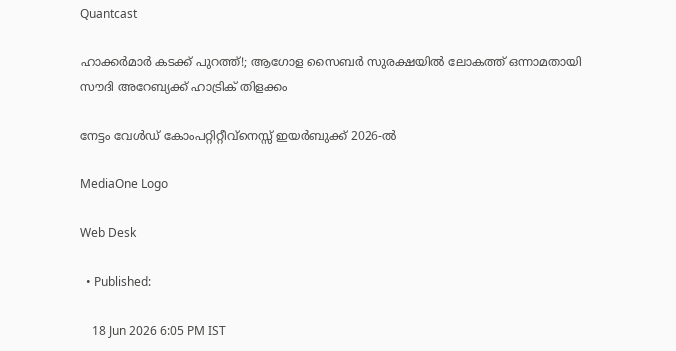Quantcast

ഹാക്കർമാർ കടക്ക് പുറത്ത്!; ആഗോള സൈബർ സുരക്ഷയിൽ ലോകത്ത് ഒന്നാമതായി സൗദി അറേബ്യക്ക് ഹാട്രിക് തിളക്കം

നേട്ടം വേൾഡ് കോംപറ്റിറ്റീവ്‌നെസ്സ് ഇയർബുക്ക് 2026-ൽ

MediaOne Logo

Web Desk

  • Published:

    18 Jun 2026 6:05 PM IST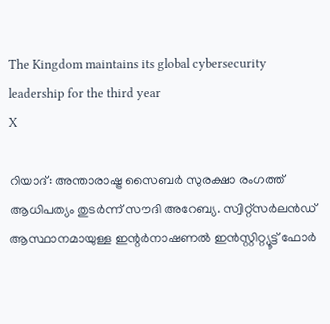The Kingdom maintains its global cybersecurity leadership for the third year
X

റിയാദ്: അന്താരാഷ്ട്ര സൈബർ സുരക്ഷാ രംഗത്ത് ആധിപത്യം തുടർന്ന് സൗദി അറേബ്യ. സ്വിറ്റ്‌സർലൻഡ് ആസ്ഥാനമായുള്ള ഇന്റർനാഷണൽ ഇൻസ്റ്റിറ്റ്യൂട്ട് ഫോർ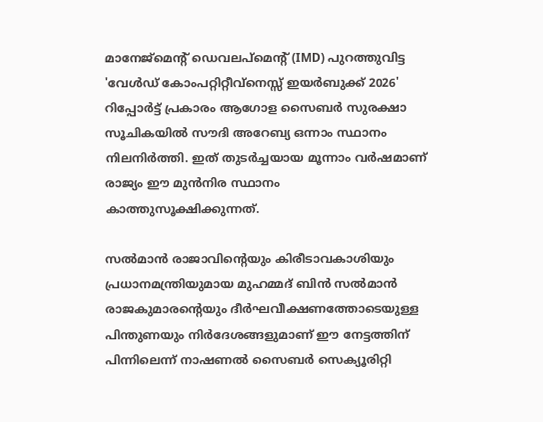മാനേജ്‌മെന്റ് ഡെവലപ്‌മെന്റ് (IMD) പുറത്തുവിട്ട 'വേൾഡ് കോംപറ്റിറ്റീവ്‌നെസ്സ് ഇയർബുക്ക് 2026' റിപ്പോർട്ട് പ്രകാരം ആഗോള സൈബർ സുരക്ഷാ സൂചികയിൽ സൗദി അറേബ്യ ഒന്നാം സ്ഥാനം നിലനിർത്തി. ഇത് തുടർച്ചയായ മൂന്നാം വർഷമാണ് രാജ്യം ഈ മുൻനിര സ്ഥാനം കാത്തുസൂക്ഷിക്കുന്നത്.

സൽമാൻ രാജാവിന്റെയും കിരീടാവകാശിയും പ്രധാനമന്ത്രിയുമായ മുഹമ്മദ് ബിൻ സൽമാൻ രാജകുമാരന്റെയും ദീർഘവീക്ഷണത്തോടെയുള്ള പിന്തുണയും നിർദേശങ്ങളുമാണ് ഈ നേട്ടത്തിന് പിന്നിലെന്ന് നാഷണൽ സൈബർ സെക്യൂരിറ്റി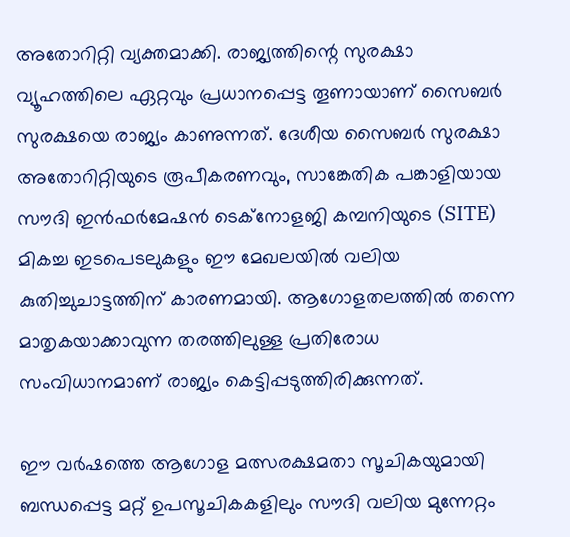അതോറിറ്റി വ്യക്തമാക്കി. രാജ്യത്തിന്റെ സുരക്ഷാ വ്യൂഹത്തിലെ ഏറ്റവും പ്രധാനപ്പെട്ട തൂണായാണ് സൈബർ സുരക്ഷയെ രാജ്യം കാണുന്നത്. ദേശീയ സൈബർ സുരക്ഷാ അതോറിറ്റിയുടെ രൂപീകരണവും, സാങ്കേതിക പങ്കാളിയായ സൗദി ഇൻഫർമേഷൻ ടെക്‌നോളജി കമ്പനിയുടെ (SITE) മികച്ച ഇടപെടലുകളും ഈ മേഖലയിൽ വലിയ കുതിച്ചുചാട്ടത്തിന് കാരണമായി. ആഗോളതലത്തിൽ തന്നെ മാതൃകയാക്കാവുന്ന തരത്തിലുള്ള പ്രതിരോധ സംവിധാനമാണ് രാജ്യം കെട്ടിപ്പടുത്തിരിക്കുന്നത്.

ഈ വർഷത്തെ ആഗോള മത്സരക്ഷമതാ സൂചികയുമായി ബന്ധപ്പെട്ട മറ്റ് ഉപസൂചികകളിലും സൗദി വലിയ മുന്നേറ്റം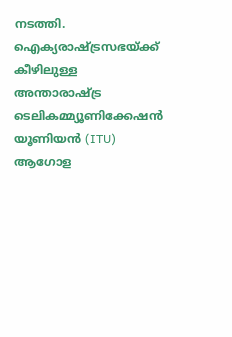നടത്തി. ഐക്യരാഷ്ട്രസഭയ്ക്ക് കീഴിലുള്ള അന്താരാഷ്ട്ര ടെലികമ്മ്യൂണിക്കേഷൻ യൂണിയൻ (ITU) ആഗോള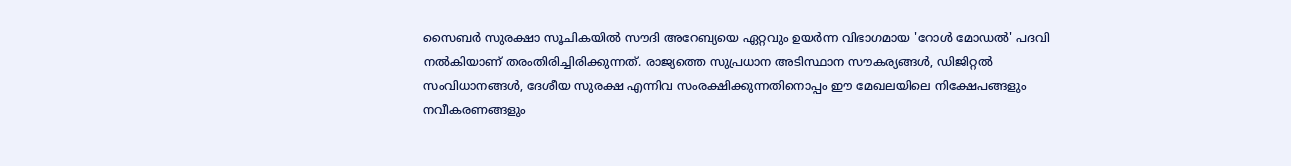സൈബർ സുരക്ഷാ സൂചികയിൽ സൗദി അറേബ്യയെ ഏറ്റവും ഉയർന്ന വിഭാഗമായ 'റോൾ മോഡൽ' പദവി നൽകിയാണ് തരംതിരിച്ചിരിക്കുന്നത്. രാജ്യത്തെ സുപ്രധാന അടിസ്ഥാന സൗകര്യങ്ങൾ, ഡിജിറ്റൽ സംവിധാനങ്ങൾ, ദേശീയ സുരക്ഷ എന്നിവ സംരക്ഷിക്കുന്നതിനൊപ്പം ഈ മേഖലയിലെ നിക്ഷേപങ്ങളും നവീകരണങ്ങളും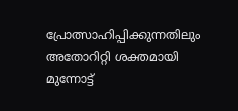പ്രോത്സാഹിപ്പിക്കുന്നതിലും അതോറിറ്റി ശക്തമായി മുന്നോട്ട്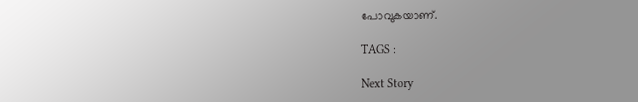പോവുകയാണ്.

TAGS :

Next Story